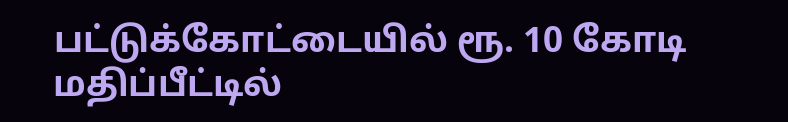பட்டுக்கோட்டையில் ரூ. 10 கோடி மதிப்பீட்டில்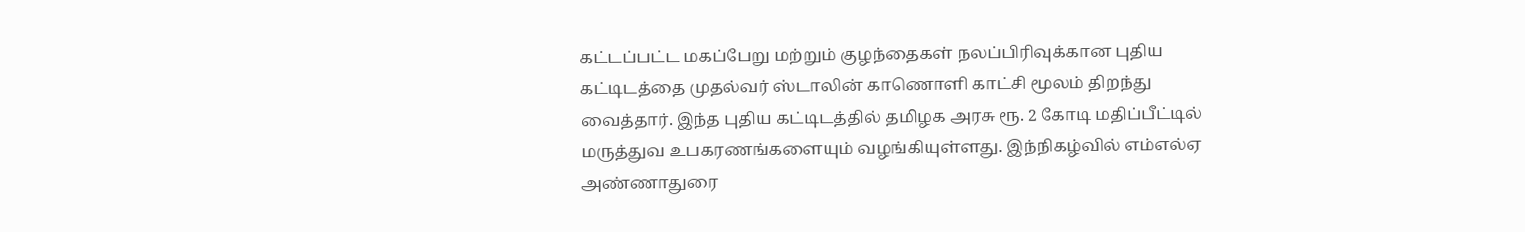கட்டப்பட்ட மகப்பேறு மற்றும் குழந்தைகள் நலப்பிரிவுக்கான புதிய கட்டிடத்தை முதல்வர் ஸ்டாலின் காணொளி காட்சி மூலம் திறந்து வைத்தார். இந்த புதிய கட்டிடத்தில் தமிழக அரசு ரூ. 2 கோடி மதிப்பீட்டில் மருத்துவ உபகரணங்களையும் வழங்கியுள்ளது. இந்நிகழ்வில் எம்எல்ஏ அண்ணாதுரை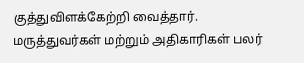குத்துவிளக்கேற்றி வைத்தார். மருத்துவர்கள் மற்றும் அதிகாரிகள் பலர்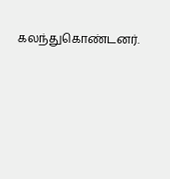கலந்துகொண்டனர்.